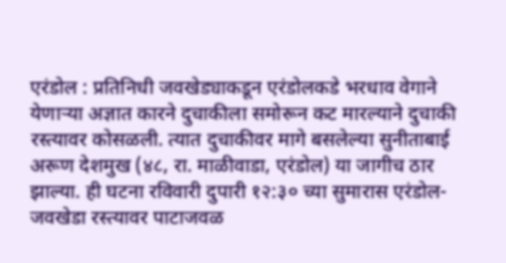एरंडोल : प्रतिनिधी जवखेड्याकडून एरंडोलकडे भरधाव वेगाने येणाऱ्या अज्ञात कारने दुचाकीला समोरून कट मारल्याने दुचाकी रस्त्यावर कोसळली. त्यात दुचाकीवर मागे बसलेल्या सुनीताबाई अरूण देशमुख (४८, रा. माळीवाडा, एरंडोल) या जागीच ठार झाल्या. ही घटना रविवारी दुपारी १२:३० च्या सुमारास एरंडोल-जवखेडा रस्त्यावर पाटाजवळ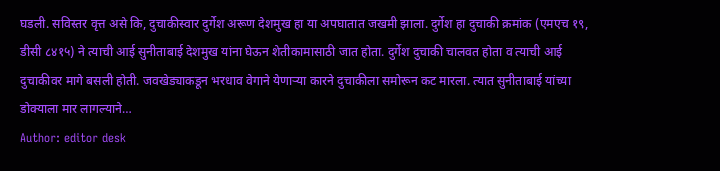घडली. सविस्तर वृत्त असे कि, दुचाकीस्वार दुर्गेश अरूण देशमुख हा या अपघातात जखमी झाला. दुर्गेश हा दुचाकी क्रमांक (एमएच १९, डीसी ८४१५) ने त्याची आई सुनीताबाई देशमुख यांना घेऊन शेतीकामासाठी जात होता. दुर्गेश दुचाकी चालवत होता व त्याची आई दुचाकीवर मागे बसली होती. जवखेड्याकडून भरधाव वेगाने येणाऱ्या कारने दुचाकीला समोरून कट मारला. त्यात सुनीताबाई यांच्या डोक्याला मार लागल्याने…
Author: editor desk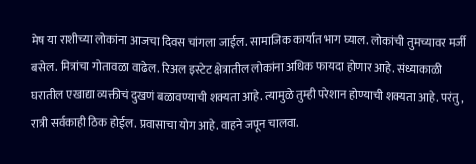मेष या राशीच्या लोकांना आजचा दिवस चांगला जाईल. सामाजिक कार्यात भाग घ्याल. लोकांची तुमच्यावर मर्जी बसेल. मित्रांचा गोतावळा वाढेल. रिअल इस्टेट क्षेत्रातील लोकांना अधिक फायदा होणार आहे. संध्याकाळी घरातील एखाद्या व्यक्तीचं दुखणं बळावण्याची शक्यता आहे. त्यामुळे तुम्ही परेशान होण्याची शक्यता आहे. परंतु, रात्री सर्वकाही ठिक होईल. प्रवासाचा योग आहे. वाहने जपून चालवा.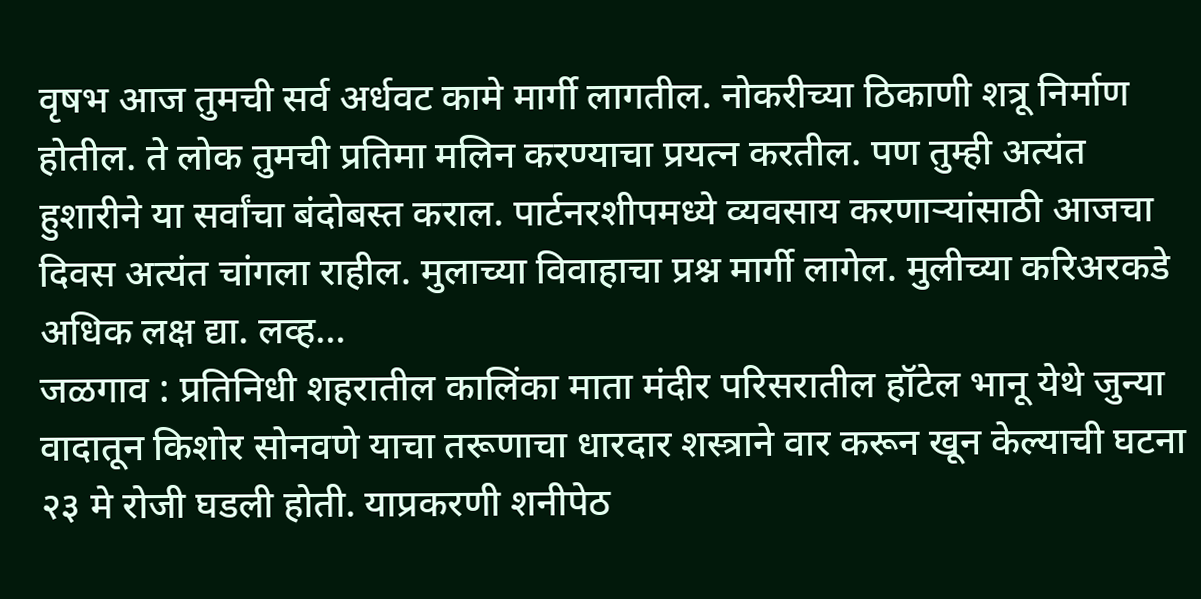वृषभ आज तुमची सर्व अर्धवट कामे मार्गी लागतील. नोकरीच्या ठिकाणी शत्रू निर्माण होतील. ते लोक तुमची प्रतिमा मलिन करण्याचा प्रयत्न करतील. पण तुम्ही अत्यंत हुशारीने या सर्वांचा बंदोबस्त कराल. पार्टनरशीपमध्ये व्यवसाय करणाऱ्यांसाठी आजचा दिवस अत्यंत चांगला राहील. मुलाच्या विवाहाचा प्रश्न मार्गी लागेल. मुलीच्या करिअरकडे अधिक लक्ष द्या. लव्ह…
जळगाव : प्रतिनिधी शहरातील कालिंका माता मंदीर परिसरातील हॉटेल भानू येथे जुन्या वादातून किशोर सोनवणे याचा तरूणाचा धारदार शस्त्राने वार करून खून केल्याची घटना २३ मे रोजी घडली होती. याप्रकरणी शनीपेठ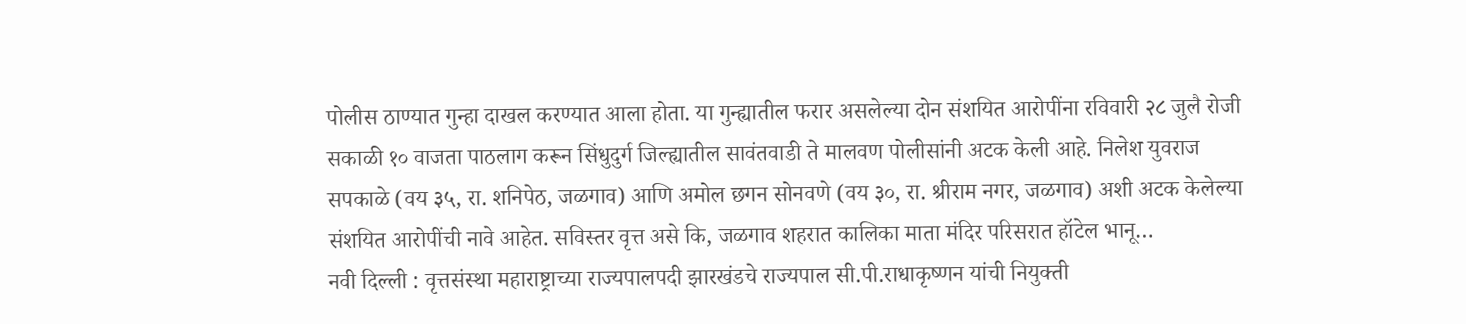पोलीस ठाण्यात गुन्हा दाखल करण्यात आला होता. या गुन्ह्यातील फरार असलेल्या दोन संशयित आरोपींना रविवारी २८ जुलै रोजी सकाळी १० वाजता पाठलाग करून सिंधुदुर्ग जिल्ह्यातील सावंतवाडी ते मालवण पोलीसांनी अटक केली आहे. निलेश युवराज सपकाळे (वय ३५, रा. शनिपेठ, जळगाव) आणि अमोल छगन सोनवणे (वय ३०, रा. श्रीराम नगर, जळगाव) अशी अटक केलेल्या संशयित आरोपींची नावे आहेत. सविस्तर वृत्त असे कि, जळगाव शहरात कालिका माता मंदिर परिसरात हॉटेल भानू…
नवी दिल्ली : वृत्तसंस्था महाराष्ट्राच्या राज्यपालपदी झारखंडचे राज्यपाल सी.पी.राधाकृष्णन यांची नियुक्ती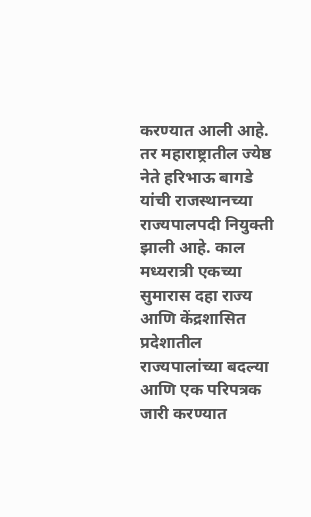करण्यात आली आहे. तर महाराष्ट्रातील ज्येष्ठ नेते हरिभाऊ बागडे यांची राजस्थानच्या राज्यपालपदी नियुक्ती झाली आहे. काल मध्यरात्री एकच्या सुमारास दहा राज्य आणि केंद्रशासित प्रदेशातील राज्यपालांच्या बदल्या आणि एक परिपत्रक जारी करण्यात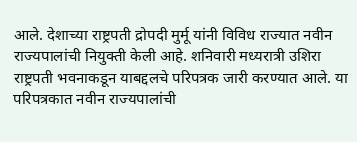आले. देशाच्या राष्ट्रपती द्रोपदी मुर्मू यांनी विविध राज्यात नवीन राज्यपालांची नियुक्ती केली आहे. शनिवारी मध्यरात्री उशिरा राष्ट्रपती भवनाकडून याबद्दलचे परिपत्रक जारी करण्यात आले. या परिपत्रकात नवीन राज्यपालांची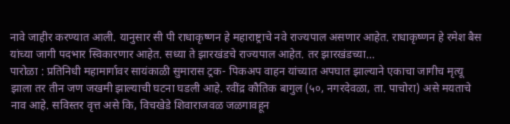नावे जाहीर करण्यात आली. यानुसार सी पी राधाकृष्णन हे महाराष्ट्राचे नवे राज्यपाल असणार आहेत. राधाकृष्णन हे रमेश बैस यांच्या जागी पदभार स्विकारणार आहेत. सध्या ते झारखंडचे राज्यपाल आहेत. तर झारखंडच्या…
पारोळा : प्रतिनिधी महामार्गावर सायंकाळी सुमारास ट्रक- पिकअप वाहन यांच्यात अपघात झाल्याने एकाचा जागीच मृत्यू झाला तर तीन जण जखमी झाल्याची घटना घडली आहे. रवींद्र कौतिक बागुल (५०, नगरदेवळा, ता. पाचोरा) असे मयताचे नाव आहे. सविस्तर वृत्त असे कि, विचखेडे शिवाराजवळ जळगावहून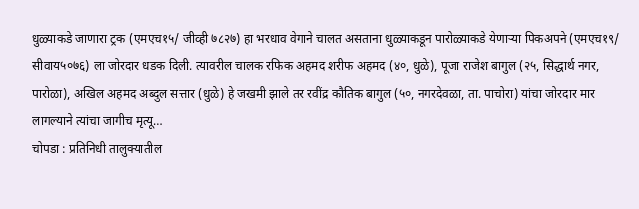धुळ्याकडे जाणारा ट्रक (एमएच१५/ जीव्ही ७८२७) हा भरधाव वेगाने चालत असताना धुळ्याकडून पारोळ्याकडे येणाऱ्या पिकअपने (एमएच१९/ सीवाय५०७६) ला जोरदार धडक दिली. त्यावरील चालक रफिक अहमद शरीफ अहमद (४०, धुळे), पूजा राजेश बागुल (२५, सिद्धार्थ नगर, पारोळा), अखिल अहमद अब्दुल सत्तार (धुळे) हे जखमी झाले तर रवींद्र कौतिक बागुल (५०, नगरदेवळा, ता. पाचोरा) यांचा जोरदार मार लागल्याने त्यांचा जागीच मृत्यू…
चोपडा : प्रतिनिधी तालुक्यातील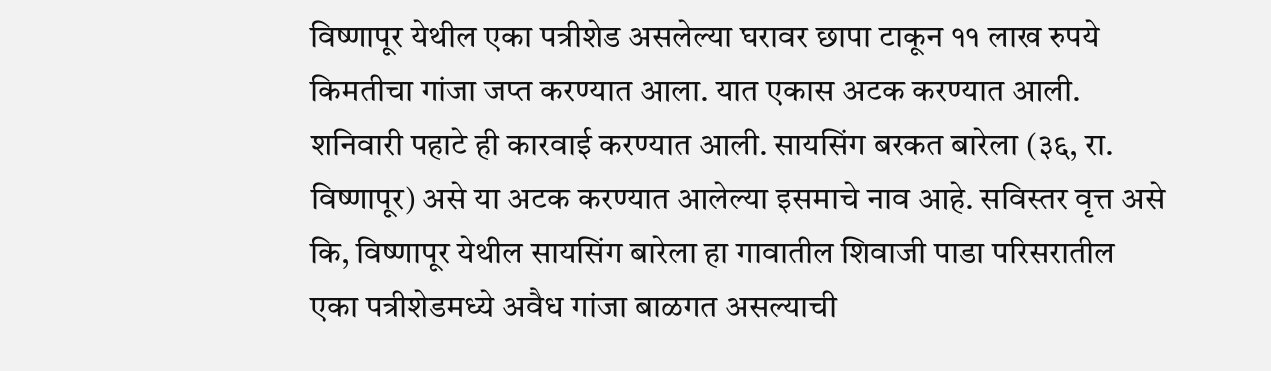विष्णापूर येथील एका पत्रीशेड असलेल्या घरावर छापा टाकून ११ लाख रुपये किमतीचा गांजा जप्त करण्यात आला. यात एकास अटक करण्यात आली. शनिवारी पहाटे ही कारवाई करण्यात आली. सायसिंग बरकत बारेला (३६, रा. विष्णापूर) असे या अटक करण्यात आलेल्या इसमाचे नाव आहे. सविस्तर वृत्त असे कि, विष्णापूर येथील सायसिंग बारेला हा गावातील शिवाजी पाडा परिसरातील एका पत्रीशेडमध्ये अवैध गांजा बाळगत असल्याची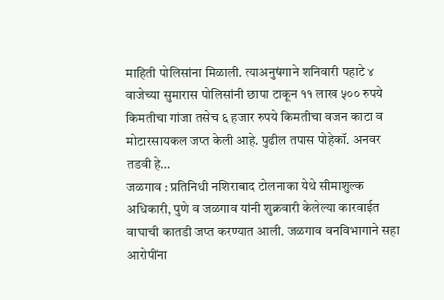माहिती पोलिसांना मिळाली. त्याअनुषंगाने शनिवारी पहाटे ४ वाजेच्या सुमारास पोलिसांनी छापा टाकून ११ लाख ५०० रुपये किमतीचा गांजा तसेच ६ हजार रुपये किमतीचा वजन काटा व मोटारसायकल जप्त केली आहे. पुढील तपास पोहेकॉ. अनवर तडवी हे…
जळगाव : प्रतिनिधी नशिराबाद टोलनाका येथे सीमाशुल्क अधिकारी, पुणे व जळगाव यांनी शुक्रवारी केलेल्या कारवाईत वाघाची कातडी जप्त करण्यात आली. जळगाव वनविभागाने सहा आरोपींना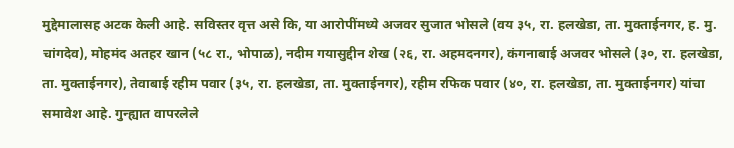मुद्देमालासह अटक केली आहे. सविस्तर वृत्त असे कि, या आरोपींमध्ये अजवर सुजात भोसले (वय ३५, रा. हलखेडा, ता. मुक्ताईनगर, ह. मु. चांगदेव), मोहमंद अतहर खान (५८ रा., भोपाळ), नदीम गयासुद्दीन शेख (२६, रा. अहमदनगर), कंगनाबाई अजवर भोसले (३०, रा. हलखेडा, ता. मुक्ताईनगर), तेवाबाई रहीम पवार (३५, रा. हलखेडा, ता. मुक्ताईनगर), रहीम रफिक पवार (४०, रा. हलखेडा, ता. मुक्ताईनगर) यांचा समावेश आहे. गुन्ह्यात वापरलेले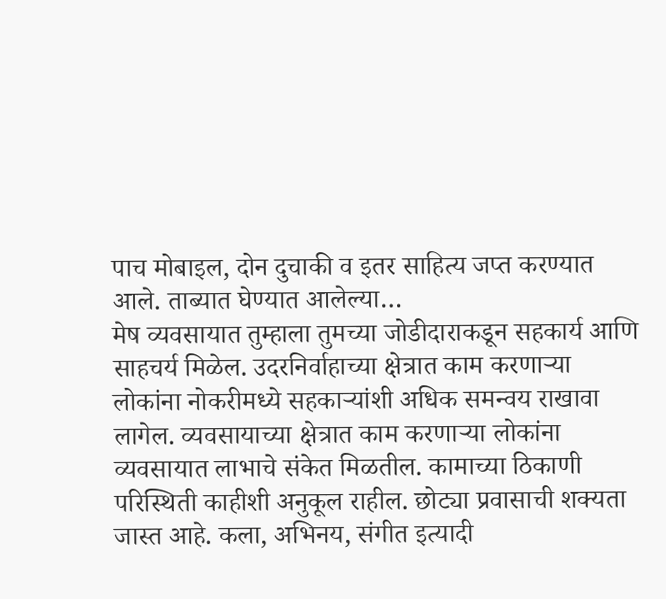पाच मोबाइल, दोन दुचाकी व इतर साहित्य जप्त करण्यात आले. ताब्यात घेण्यात आलेल्या…
मेष व्यवसायात तुम्हाला तुमच्या जोडीदाराकडून सहकार्य आणि साहचर्य मिळेल. उदरनिर्वाहाच्या क्षेत्रात काम करणाऱ्या लोकांना नोकरीमध्ये सहकाऱ्यांशी अधिक समन्वय राखावा लागेल. व्यवसायाच्या क्षेत्रात काम करणाऱ्या लोकांना व्यवसायात लाभाचे संकेत मिळतील. कामाच्या ठिकाणी परिस्थिती काहीशी अनुकूल राहील. छोट्या प्रवासाची शक्यता जास्त आहे. कला, अभिनय, संगीत इत्यादी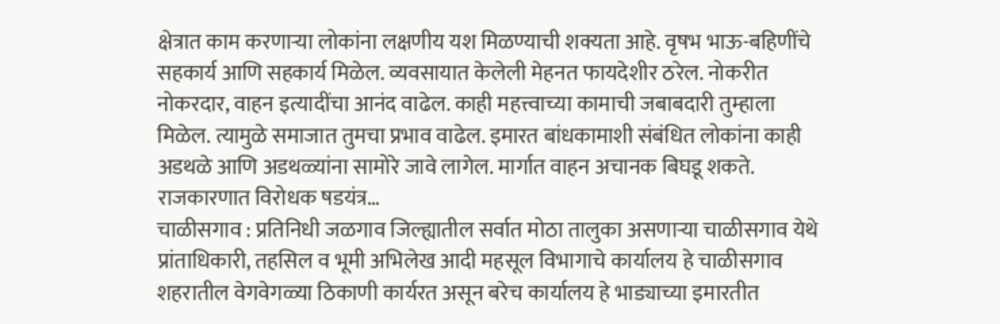क्षेत्रात काम करणाऱ्या लोकांना लक्षणीय यश मिळण्याची शक्यता आहे. वृषभ भाऊ-बहिणींचे सहकार्य आणि सहकार्य मिळेल. व्यवसायात केलेली मेहनत फायदेशीर ठरेल. नोकरीत नोकरदार, वाहन इत्यादींचा आनंद वाढेल. काही महत्त्वाच्या कामाची जबाबदारी तुम्हाला मिळेल. त्यामुळे समाजात तुमचा प्रभाव वाढेल. इमारत बांधकामाशी संबंधित लोकांना काही अडथळे आणि अडथळ्यांना सामोरे जावे लागेल. मार्गात वाहन अचानक बिघडू शकते. राजकारणात विरोधक षडयंत्र…
चाळीसगाव : प्रतिनिधी जळगाव जिल्ह्यातील सर्वात मोठा तालुका असणाऱ्या चाळीसगाव येथे प्रांताधिकारी, तहसिल व भूमी अभिलेख आदी महसूल विभागाचे कार्यालय हे चाळीसगाव शहरातील वेगवेगळ्या ठिकाणी कार्यरत असून बरेच कार्यालय हे भाड्याच्या इमारतीत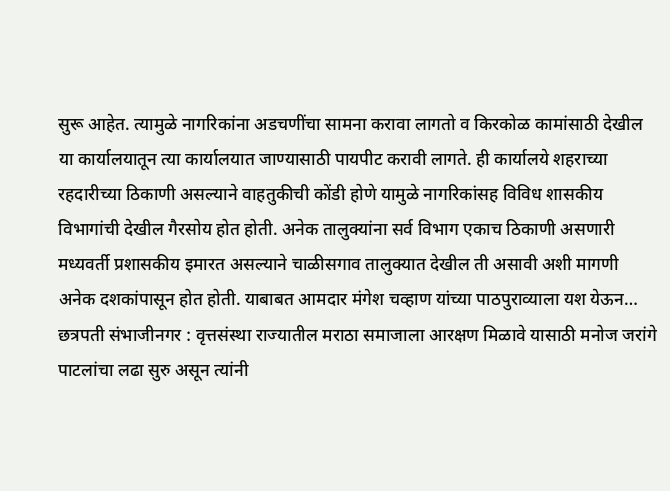सुरू आहेत. त्यामुळे नागरिकांना अडचणींचा सामना करावा लागतो व किरकोळ कामांसाठी देखील या कार्यालयातून त्या कार्यालयात जाण्यासाठी पायपीट करावी लागते. ही कार्यालये शहराच्या रहदारीच्या ठिकाणी असल्याने वाहतुकीची कोंडी होणे यामुळे नागरिकांसह विविध शासकीय विभागांची देखील गैरसोय होत होती. अनेक तालुक्यांना सर्व विभाग एकाच ठिकाणी असणारी मध्यवर्ती प्रशासकीय इमारत असल्याने चाळीसगाव तालुक्यात देखील ती असावी अशी मागणी अनेक दशकांपासून होत होती. याबाबत आमदार मंगेश चव्हाण यांच्या पाठपुराव्याला यश येऊन…
छत्रपती संभाजीनगर : वृत्तसंस्था राज्यातील मराठा समाजाला आरक्षण मिळावे यासाठी मनोज जरांगे पाटलांचा लढा सुरु असून त्यांनी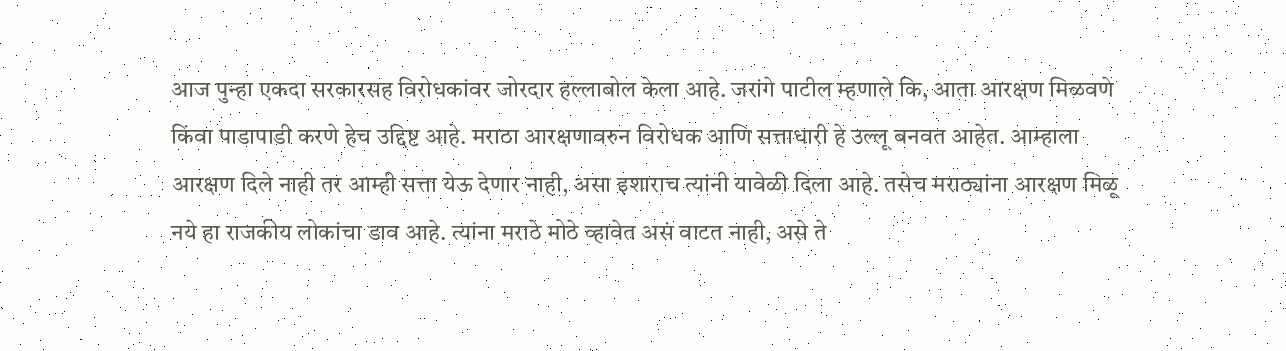आज पुन्हा एकदा सरकारसह विरोधकांवर जोरदार हल्लाबोल केला आहे. जरांगे पाटील म्हणाले कि, आता आरक्षण मिळवणे किंवा पाडापाडी करणे हेच उद्दिष्ट आहे. मराठा आरक्षणावरुन विरोधक आणि सत्ताधारी हे उल्लू बनवत आहेत. आम्हाला आरक्षण दिले नाही तर आम्ही सत्ता येऊ देणार नाही, असा इशाराच त्यांनी यावेळी दिला आहे. तसेच मराठ्यांना आरक्षण मिळू नये हा राजकीय लोकांचा डाव आहे. त्यांना मराठे मोठे व्हावेत असं वाटत नाही, असे ते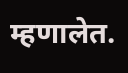म्हणालेत.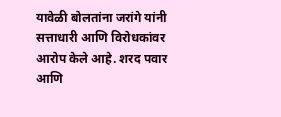यावेळी बोलतांना जरांगे यांनी सत्ताधारी आणि विरोधकांवर आरोप केले आहे. शरद पवार आणि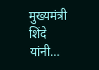मुख्यमंत्री शिंदे यांनी…